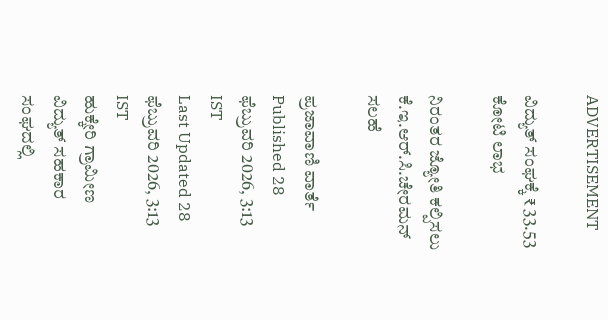ADVERTISEMENT

ವಿದ್ಯುತ್‌ ಸಂಘಕ್ಕೆ ₹ 33.53 ಕೋಟಿ ಲಾಭ

ನಿರಂತರ ಜ್ಯೋತಿ ಕಲ್ಪಿಸಲು ಕೆ.ಇ.ಆರ್.ಸಿ.ಚೇರಮನ್ ಸಲಹೆ

ಪ್ರಜಾವಾಣಿ ವಾರ್ತೆ
Published 28 ಫೆಬ್ರುವರಿ 2026, 3:13 IST
Last Updated 28 ಫೆಬ್ರುವರಿ 2026, 3:13 IST
ಹುಕ್ಕೇರಿ ಗ್ರಾಮೀಣ ವಿದ್ಯುತ್ ಸಹಕಾರ ಸಂಘದಲ್ಲಿ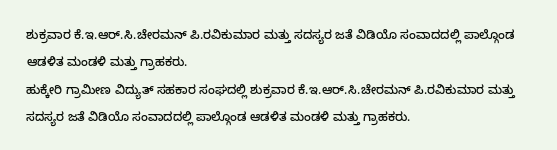ಶುಕ್ರವಾರ ಕೆ.ಇ.ಆರ್.ಸಿ.ಚೇರಮನ್ ಪಿ.ರವಿಕುಮಾರ ಮತ್ತು ಸದಸ್ಯರ ಜತೆ ವಿಡಿಯೊ ಸಂವಾದದಲ್ಲಿ ಪಾಲ್ಗೊಂಡ ಆಡಳಿತ ಮಂಡಳಿ ಮತ್ತು ಗ್ರಾಹಕರು.
ಹುಕ್ಕೇರಿ ಗ್ರಾಮೀಣ ವಿದ್ಯುತ್ ಸಹಕಾರ ಸಂಘದಲ್ಲಿ ಶುಕ್ರವಾರ ಕೆ.ಇ.ಆರ್.ಸಿ.ಚೇರಮನ್ ಪಿ.ರವಿಕುಮಾರ ಮತ್ತು ಸದಸ್ಯರ ಜತೆ ವಿಡಿಯೊ ಸಂವಾದದಲ್ಲಿ ಪಾಲ್ಗೊಂಡ ಆಡಳಿತ ಮಂಡಳಿ ಮತ್ತು ಗ್ರಾಹಕರು.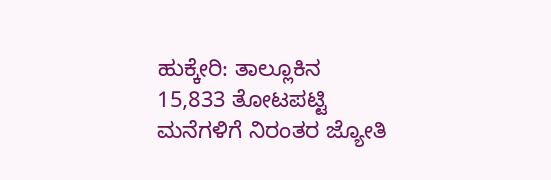ಹುಕ್ಕೇರಿ: ತಾಲ್ಲೂಕಿನ 15,833 ತೋಟಪಟ್ಟಿ ಮನೆಗಳಿಗೆ ನಿರಂತರ ಜ್ಯೋತಿ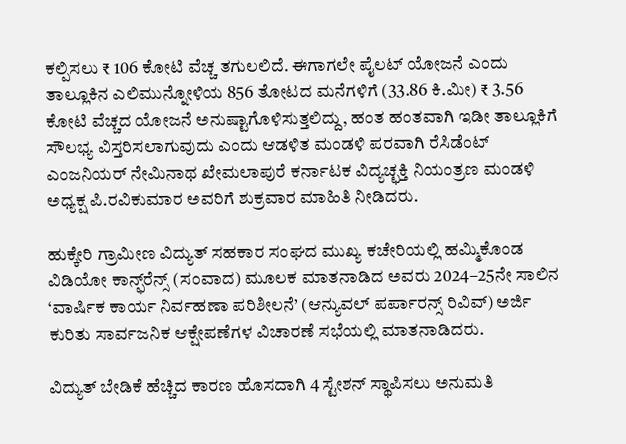ಕಲ್ಪಿಸಲು ₹ 106 ಕೋಟಿ ವೆಚ್ಚ ತಗುಲಲಿದೆ. ಈಗಾಗಲೇ ಪೈಲಟ್ ಯೋಜನೆ ಎಂದು ತಾಲ್ಲೂಕಿನ ಎಲಿಮುನ್ನೋಳಿಯ 856 ತೋಟದ ಮನೆಗಳಿಗೆ (33.86 ಕಿ.ಮೀ) ₹ 3.56 ಕೋಟಿ ವೆಚ್ಚದ ಯೋಜನೆ ಅನುಷ್ಟಾಗೊಳಿಸುತ್ತಲಿದ್ದು, ಹಂತ ಹಂತವಾಗಿ ಇಡೀ ತಾಲ್ಲೂಕಿಗೆ ಸೌಲಭ್ಯ ವಿಸ್ತರಿಸಲಾಗುವುದು ಎಂದು ಆಡಳಿತ ಮಂಡಳಿ ಪರವಾಗಿ ರೆಸಿಡೆಂಟ್ ಎಂಜನಿಯರ್ ನೇಮಿನಾಥ ಖೇಮಲಾಪುರೆ ಕರ್ನಾಟಕ ವಿದ್ಯಚ್ಛಕ್ತಿ ನಿಯಂತ್ರಣ ಮಂಡಳಿ ಅಧ್ಯಕ್ಷ ಪಿ.ರವಿಕುಮಾರ ಅವರಿಗೆ ಶುಕ್ರವಾರ ಮಾಹಿತಿ ನೀಡಿದರು.

ಹುಕ್ಕೇರಿ ಗ್ರಾಮೀಣ ವಿದ್ಯುತ್ ಸಹಕಾರ ಸಂಘದ ಮುಖ್ಯ ಕಚೇರಿಯಲ್ಲಿ ಹಮ್ಮಿಕೊಂಡ ವಿಡಿಯೋ ಕಾನ್ಫ್‌ರೆನ್ಸ್‌ (ಸಂವಾದ) ಮೂಲಕ ಮಾತನಾಡಿದ ಅವರು 2024–25ನೇ ಸಾಲಿನ ‘ವಾರ್ಷಿಕ ಕಾರ್ಯ ನಿರ್ವಹಣಾ ಪರಿಶೀಲನೆ’ (ಆನ್ಯುವಲ್ ಪರ್ಪಾರನ್ಸ್ ರಿವಿವ್) ಅರ್ಜಿ ಕುರಿತು ಸಾರ್ವಜನಿಕ ಆಕ್ಷೇಪಣೆಗಳ ವಿಚಾರಣೆ ಸಭೆಯಲ್ಲಿ ಮಾತನಾಡಿದರು.

ವಿದ್ಯುತ್ ಬೇಡಿಕೆ ಹೆಚ್ಚಿದ ಕಾರಣ ಹೊಸದಾಗಿ 4 ಸ್ಟೇಶನ್ ಸ್ಥಾಪಿಸಲು ಅನುಮತಿ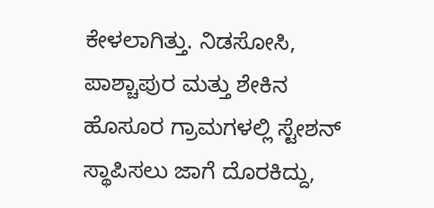ಕೇಳಲಾಗಿತ್ತು. ನಿಡಸೋಸಿ, ಪಾಶ್ಚಾಪುರ ಮತ್ತು ಶೇಕಿನ ಹೊಸೂರ ಗ್ರಾಮಗಳಲ್ಲಿ ಸ್ಟೇಶನ್ ಸ್ಥಾಪಿಸಲು ಜಾಗೆ ದೊರಕಿದ್ದು,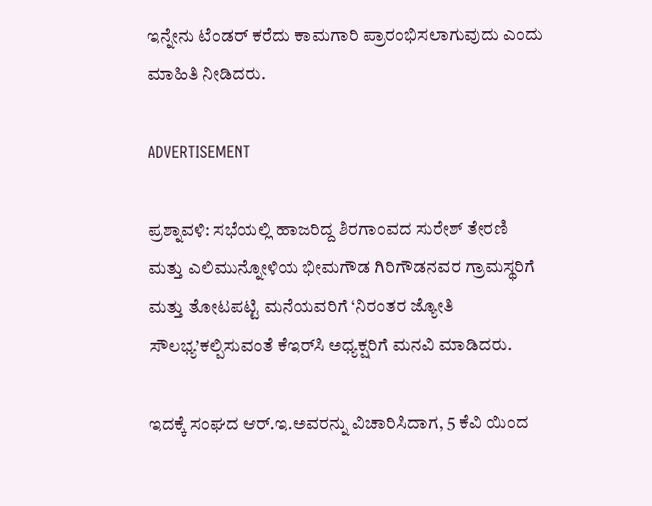ಇನ್ನೇನು ಟೆಂಡರ್ ಕರೆದು ಕಾಮಗಾರಿ ಪ್ರಾರಂಭಿಸಲಾಗುವುದು ಎಂದು ಮಾಹಿತಿ ನೀಡಿದರು.

ADVERTISEMENT

ಪ್ರಶ್ನಾವಳಿ: ಸಭೆಯಲ್ಲಿ ಹಾಜರಿದ್ದ ಶಿರಗಾಂವದ ಸುರೇಶ್ ತೇರಣಿ ಮತ್ತು ಎಲಿಮುನ್ನೋಳಿಯ ಭೀಮಗೌಡ ಗಿರಿಗೌಡನವರ ಗ್ರಾಮಸ್ಥರಿಗೆ ಮತ್ತು ತೋಟಪಟ್ಟಿ ಮನೆಯವರಿಗೆ ‘ನಿರಂತರ ಜ್ಯೋತಿ ಸೌಲಭ್ಯ’ಕಲ್ಪಿಸುವಂತೆ ಕೆಇರ್‌ಸಿ ಅಧ್ಯಕ್ಷರಿಗೆ ಮನವಿ ಮಾಡಿದರು.

ಇದಕ್ಕೆ ಸಂಘದ ಆರ್.ಇ.ಅವರನ್ನು ವಿಚಾರಿಸಿದಾಗ, 5 ಕೆವಿ ಯಿಂದ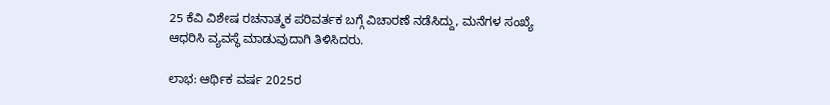25 ಕೆವಿ ವಿಶೇಷ ರಚನಾತ್ಮಕ ಪರಿವರ್ತಕ ಬಗ್ಗೆ ವಿಚಾರಣೆ ನಡೆಸಿದ್ದು, ಮನೆಗಳ ಸಂಖ್ಯೆ ಆಧರಿಸಿ ವ್ಯವಸ್ಥೆ ಮಾಡುವುದಾಗಿ ತಿಳಿಸಿದರು.

ಲಾಭ: ಆರ್ಥಿಕ ವರ್ಷ 2025ರ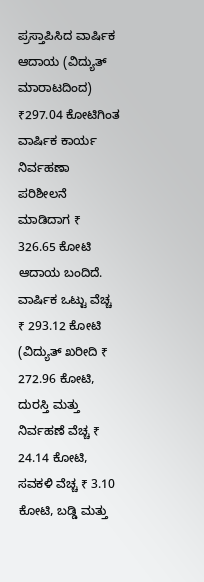ಪ್ರಸ್ತಾಪಿಸಿದ ವಾರ್ಷಿಕ ಆದಾಯ (ವಿದ್ಯುತ್ ಮಾರಾಟದಿಂದ) ₹297.04 ಕೋಟಿಗಿಂತ ವಾರ್ಷಿಕ ಕಾರ್ಯ ನಿರ್ವಹಣಾ ಪರಿಶೀಲನೆ ಮಾಡಿದಾಗ ₹ 326.65 ಕೋಟಿ ಆದಾಯ ಬಂದಿದೆ. ವಾರ್ಷಿಕ ಒಟ್ಟು ವೆಚ್ಚ ₹ 293.12 ಕೋಟಿ (ವಿದ್ಯುತ್ ಖರೀದಿ ₹ 272.96 ಕೋಟಿ, ದುರಸ್ತಿ ಮತ್ತು ನಿರ್ವಹಣೆ ವೆಚ್ಚ ₹ 24.14 ಕೋಟಿ, ಸವಕಳಿ ವೆಚ್ಚ ₹ 3.10 ಕೋಟಿ, ಬಡ್ಡಿ ಮತ್ತು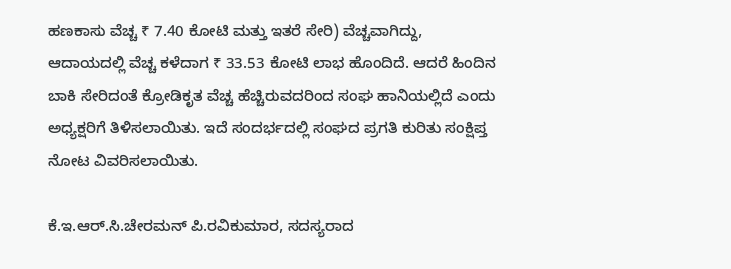ಹಣಕಾಸು ವೆಚ್ಚ ₹ 7.40 ಕೋಟಿ ಮತ್ತು ಇತರೆ ಸೇರಿ) ವೆಚ್ಚವಾಗಿದ್ದು, ಆದಾಯದಲ್ಲಿ ವೆಚ್ಚ ಕಳೆದಾಗ ₹ 33.53 ಕೋಟಿ ಲಾಭ ಹೊಂದಿದೆ. ಆದರೆ ಹಿಂದಿನ ಬಾಕಿ ಸೇರಿದಂತೆ ಕ್ರೋಡಿಕೃತ ವೆಚ್ಚ ಹೆಚ್ಚಿರುವದರಿಂದ ಸಂಘ ಹಾನಿಯಲ್ಲಿದೆ ಎಂದು ಅಧ್ಯಕ್ಷರಿಗೆ ತಿಳಿಸಲಾಯಿತು. ಇದೆ ಸಂದರ್ಭದಲ್ಲಿ ಸಂಘದ ಪ್ರಗತಿ ಕುರಿತು ಸಂಕ್ಷಿಪ್ತ ನೋಟ ವಿವರಿಸಲಾಯಿತು.

ಕೆ.ಇ.ಆರ್.ಸಿ.ಚೇರಮನ್ ಪಿ.ರವಿಕುಮಾರ, ಸದಸ್ಯರಾದ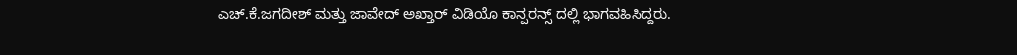ಎಚ್.ಕೆ.ಜಗದೀಶ್ ಮತ್ತು ಜಾವೇದ್ ಅಖ್ತಾರ್ ವಿಡಿಯೊ ಕಾನ್ಪರನ್ಸ್ ದಲ್ಲಿ ಭಾಗವಹಿಸಿದ್ದರು.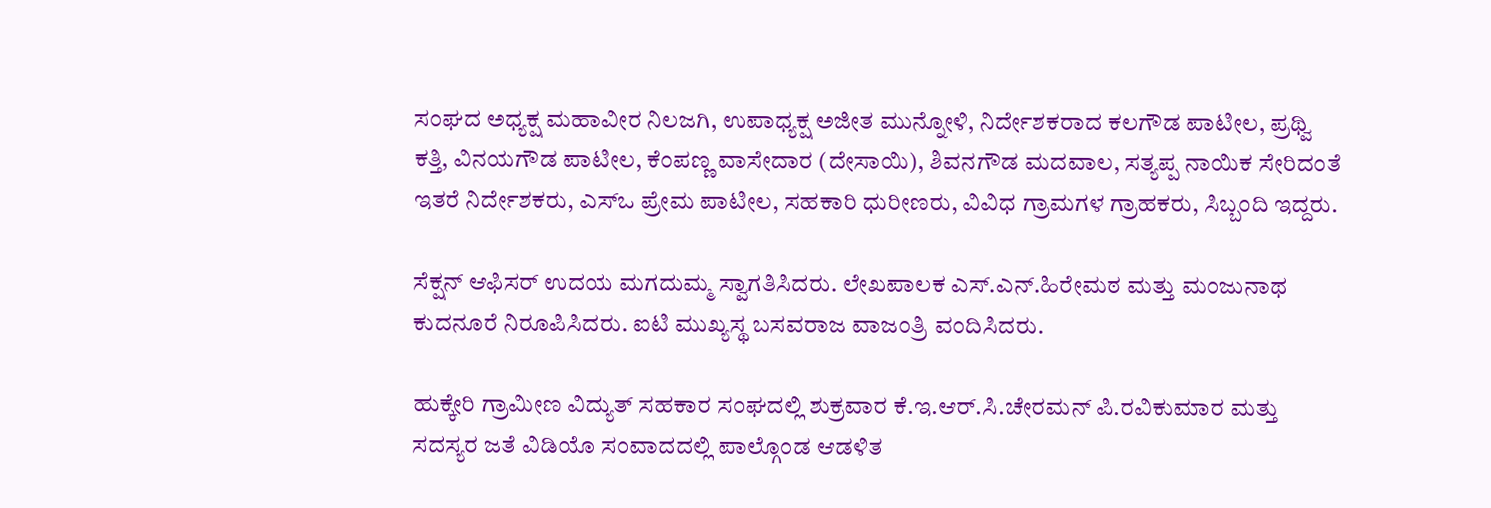ಸಂಘದ ಅಧ್ಯಕ್ಷ ಮಹಾವೀರ ನಿಲಜಗಿ, ಉಪಾಧ್ಯಕ್ಷ ಅಜೀತ ಮುನ್ನೋಳಿ, ನಿರ್ದೇಶಕರಾದ ಕಲಗೌಡ ಪಾಟೀಲ, ಪ್ರಥ್ವಿ ಕತ್ತಿ, ವಿನಯಗೌಡ ಪಾಟೀಲ, ಕೆಂಪಣ್ಣ ವಾಸೇದಾರ (ದೇಸಾಯಿ), ಶಿವನಗೌಡ ಮದವಾಲ, ಸತ್ಯಪ್ಪ ನಾಯಿಕ ಸೇರಿದಂತೆ ಇತರೆ ನಿರ್ದೇಶಕರು, ಎಸ್ಒ ಪ್ರೇಮ ಪಾಟೀಲ, ಸಹಕಾರಿ ಧುರೀಣರು, ವಿವಿಧ ಗ್ರಾಮಗಳ ಗ್ರಾಹಕರು, ಸಿಬ್ಬಂದಿ ಇದ್ದರು.

ಸೆಕ್ಷನ್ ಆಫಿಸರ್ ಉದಯ ಮಗದುಮ್ಮ ಸ್ವಾಗತಿಸಿದರು. ಲೇಖಪಾಲಕ ಎಸ್.ಎನ್.ಹಿರೇಮಠ ಮತ್ತು ಮಂಜುನಾಥ ಕುದನೂರೆ ನಿರೂಪಿಸಿದರು. ಐಟಿ ಮುಖ್ಯಸ್ಥ ಬಸವರಾಜ ವಾಜಂತ್ರಿ ವಂದಿಸಿದರು.

ಹುಕ್ಕೇರಿ ಗ್ರಾಮೀಣ ವಿದ್ಯುತ್ ಸಹಕಾರ ಸಂಘದಲ್ಲಿ ಶುಕ್ರವಾರ ಕೆ.ಇ.ಆರ್.ಸಿ.ಚೇರಮನ್ ಪಿ.ರವಿಕುಮಾರ ಮತ್ತು ಸದಸ್ಯರ ಜತೆ ವಿಡಿಯೊ ಸಂವಾದದಲ್ಲಿ ಪಾಲ್ಗೊಂಡ ಆಡಳಿತ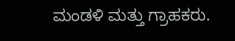ಮಂಡಳಿ ಮತ್ತು ಗ್ರಾಹಕರು.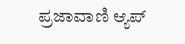ಪ್ರಜಾವಾಣಿ ಆ್ಯಪ್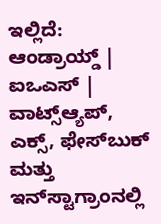ಇಲ್ಲಿದೆ: ಆಂಡ್ರಾಯ್ಡ್ | ಐಒಎಸ್ | ವಾಟ್ಸ್ಆ್ಯಪ್, ಎಕ್ಸ್, ಫೇಸ್‌ಬುಕ್ ಮತ್ತು ಇನ್‌ಸ್ಟಾಗ್ರಾಂನಲ್ಲಿ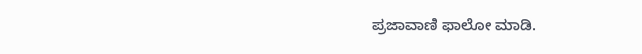ಪ್ರಜಾವಾಣಿ ಫಾಲೋ ಮಾಡಿ.